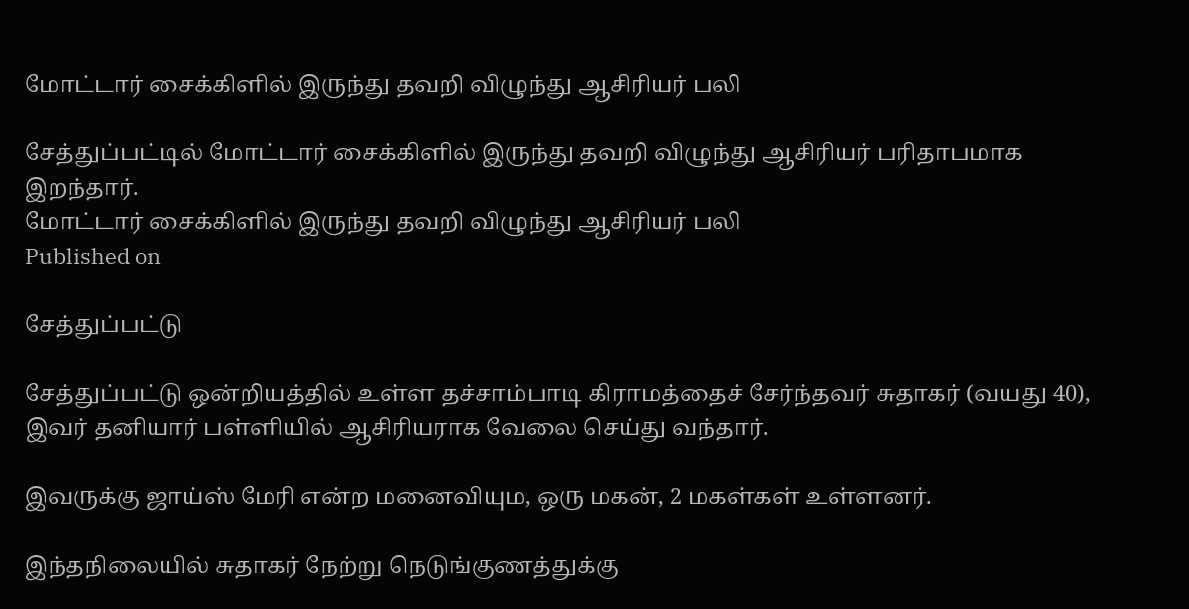மோட்டார் சைக்கிளில் இருந்து தவறி விழுந்து ஆசிரியர் பலி

சேத்துப்பட்டில் மோட்டார் சைக்கிளில் இருந்து தவறி விழுந்து ஆசிரியர் பரிதாபமாக இறந்தார்.
மோட்டார் சைக்கிளில் இருந்து தவறி விழுந்து ஆசிரியர் பலி
Published on

சேத்துப்பட்டு

சேத்துப்பட்டு ஒன்றியத்தில் உள்ள தச்சாம்பாடி கிராமத்தைச் சேர்ந்தவர் சுதாகர் (வயது 40), இவர் தனியார் பள்ளியில் ஆசிரியராக வேலை செய்து வந்தார்.

இவருக்கு ஜாய்ஸ் மேரி என்ற மனைவியும, ஒரு மகன், 2 மகள்கள் உள்ளனர்.

இந்தநிலையில் சுதாகர் நேற்று நெடுங்குணத்துக்கு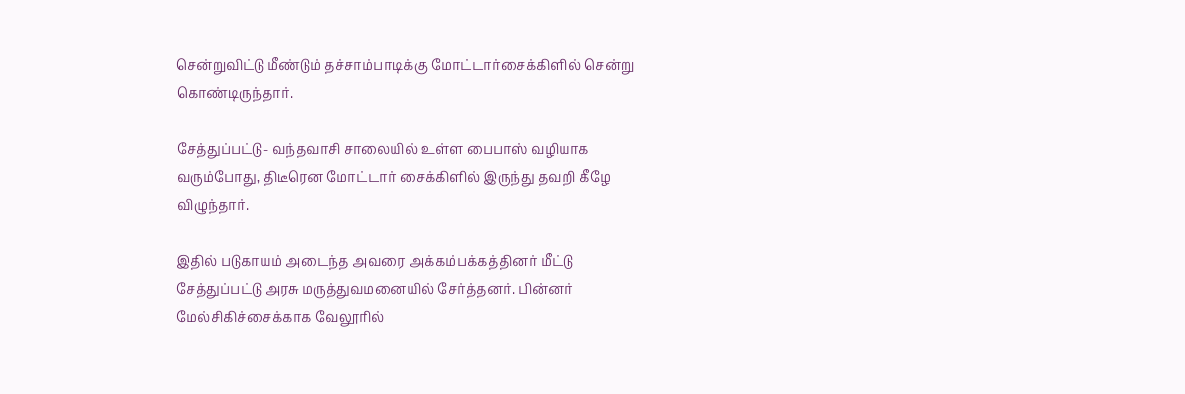சென்றுவிட்டு மீண்டும் தச்சாம்பாடிக்கு மோட்டார்சைக்கிளில் சென்று கொண்டிருந்தார்.

சேத்துப்பட்டு- வந்தவாசி சாலையில் உள்ள பைபாஸ் வழியாக வரும்போது, திடீரென மோட்டார் சைக்கிளில் இருந்து தவறி கீழே விழுந்தார்.

இதில் படுகாயம் அடைந்த அவரை அக்கம்பக்கத்தினர் மீட்டு சேத்துப்பட்டு அரசு மருத்துவமனையில் சேர்த்தனர். பின்னர் மேல்சிகிச்சைக்காக வேலூரில்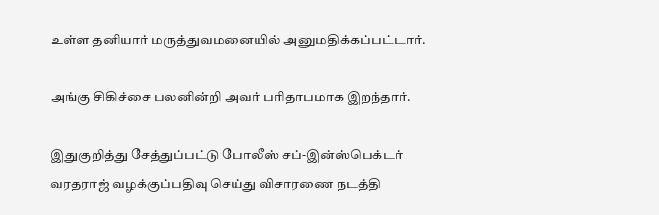உள்ள தனியார் மருத்துவமனையில் அனுமதிக்கப்பட்டார்.

அங்கு சிகிச்சை பலனின்றி அவர் பரிதாபமாக இறந்தார்.

இதுகுறித்து சேத்துப்பட்டு போலீஸ் சப்-இன்ஸ்பெக்டர் வரதராஜ் வழக்குப்பதிவு செய்து விசாரணை நடத்தி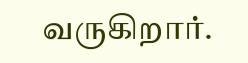வருகிறார்.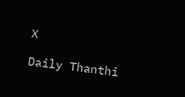X

Daily Thanthi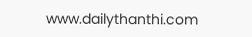www.dailythanthi.com